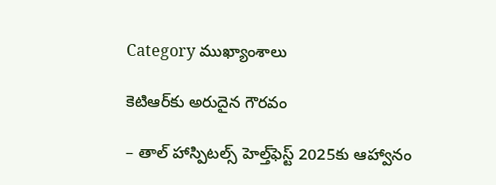Category ముఖ్యాంశాలు

కెటిఆర్‌కు అరుదైన గౌరవం

– తాల్‌ ‌హాస్పిటల్స్ ‌హెల్త్‌ఫెస్ట్ 2025కు ఆహ్వానం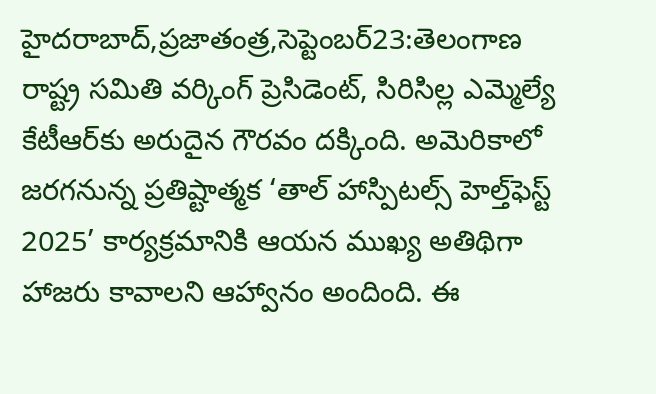హైదరాబాద్‌,ప్రజాతంత్ర,సెప్టెంబర్‌23:తెలంగాణ రాష్ట్ర సమితి వర్కింగ్‌ ‌ప్రెసిడెంట్‌, సిరిసిల్ల ఎమ్మెల్యే కేటీఆర్‌కు అరుదైన గౌరవం దక్కింది. అమెరికాలో జరగనున్న ప్రతిష్టాత్మక ‘తాల్‌ ‌హాస్పిటల్స్ ‌హెల్త్‌ఫెస్ట్ 2025’ కార్యక్రమానికి ఆయన ముఖ్య అతిథిగా హాజరు కావాలని ఆహ్వానం అందింది. ఈ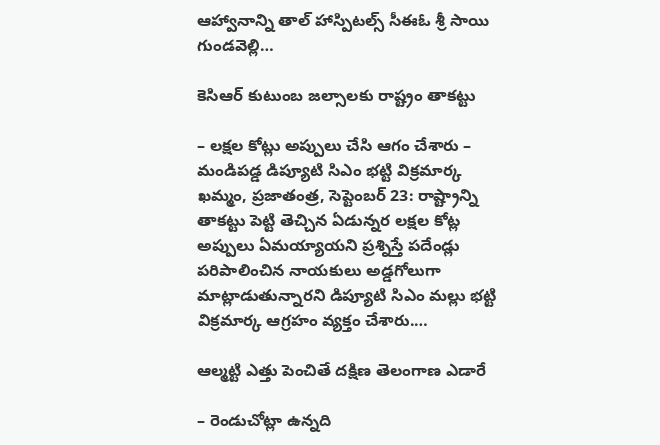ఆహ్వానాన్ని తాల్‌ ‌హాస్పిటల్స్ ‌సీఈఓ శ్రీ సాయి గుండవెల్లి…

కెసిఆర్‌ ‌కుటుంబ జల్సాలకు రాష్ట్రం తాకట్టు

– లక్షల కోట్లు అప్పులు చేసి ఆగం చేశారు – మండిపడ్డ డిప్యూటి సిఎం భట్టి విక్రమార్క ఖమ్మం, ప్రజాతంత్ర, సెప్టెంబర్‌ 23: రాష్ట్రాన్ని తాకట్టు పెట్టి తెచ్చిన ఏడున్నర లక్షల కోట్ల అప్పులు ఏమయ్యాయని ప్రశ్నిస్తే పదేండ్లు పరిపాలించిన నాయకులు అడ్డగోలుగా మాట్లాడుతున్నారని డిప్యూటి సిఎం మల్లు భట్టి విక్రమార్క ఆగ్రహం వ్యక్తం చేశారు.…

ఆల్మట్టి ఎత్తు పెంచితే దక్షిణ తెలంగాణ ఎడారే

– రెండుచోట్లా ఉన్నది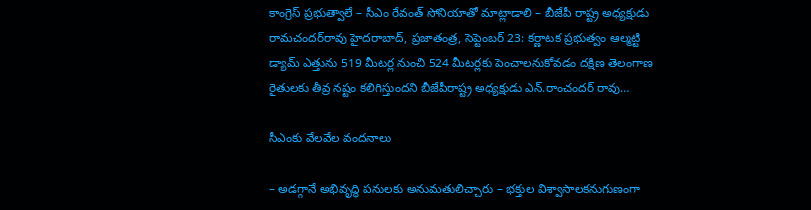కాంగ్రెస్‌ ప్రభుత్వాలే – సీఎం రేవంత్‌ సోనియాతో మాట్లాడాలి – బీజేపీ రాష్ట్ర అధ్యక్షుడు రామచందర్‌రావు హైదరాబాద్‌, ప్రజాతంత్ర, సెప్టెంబర్‌ 23: కర్ణాటక ప్రభుత్వం ఆల్మట్టి డ్యామ్‌ ఎత్తును 519 మీటర్ల నుంచి 524 మీటర్లకు పెంచాలనుకోవడం దక్షిణ తెలంగాణ రైతులకు తీవ్ర నష్టం కలిగిస్తుందని బీజేపీరాష్ట్ర అధ్యక్షుడు ఎన్‌.రాంచందర్‌ రావు…

సీఎంకు వేలవేల వందనాలు

– అడగ్గానే అభివృద్ధి పనులకు అనుమతులిచ్చారు – భక్తుల విశ్వాసాలకనుగుణంగా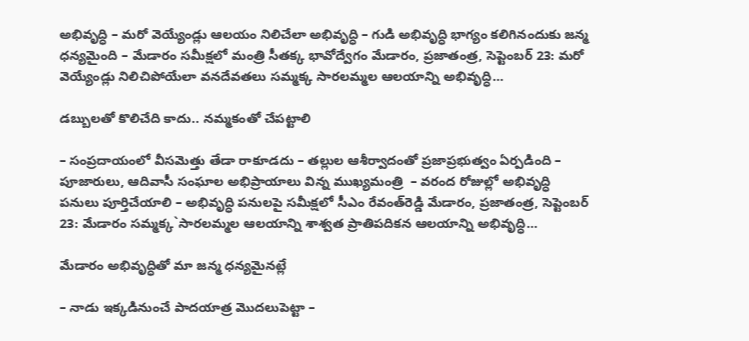అభివృద్ధి – మరో వెయ్యేండ్లు ఆలయం నిలిచేలా అభివృద్ధి – గుడి అభివృద్ధి భాగ్యం కలిగినందుకు జన్మ ధన్యమైంది – మేడారం సమీక్షలో మంత్రి సీతక్క భావోద్వేగం మేడారం, ప్రజాతంత్ర, సెప్టెంబర్‌ 23: మరో వెయ్యేండ్లు నిలిచిపోయేలా వనదేవతలు సమ్మక్క సారలమ్మల ఆలయాన్ని అభివృద్ధి…

డబ్బులతో కొలిచేది కాదు.. న‌మ్మ‌కంతో చేప‌ట్టాలి

– సంప్రదాయంలో వీసమెత్తు తేడా రాకూడదు – తల్లుల ఆశీర్వాదంతో ప్రజాప్రభుత్వం ఏర్పడింది – పూజారులు, ఆదివాసీ సంఘాల అభిప్రాయాలు విన్న‌ ముఖ్యమంత్రి  – వరంద రోజుల్లో అభివృద్ధి పనులు పూర్తిచేయాలి – అభివృద్ధి పనులపై సమీక్షలో సీఎం రేవంత్‌రెడ్డి మేడారం, ప్రజాతంత్ర, సెప్టెంబర్‌ 23: మేడారం సమ్మక్క`సారలమ్మల ఆలయాన్ని శాశ్వత ప్రాతిపదికన ఆలయాన్ని అభివృద్ధి…

మేడారం అభివృద్ధితో మా జన్మ ధన్యమైనట్లే

– నాడు ఇక్కడినుంచే పాదయాత్ర మొదలుపెట్టా –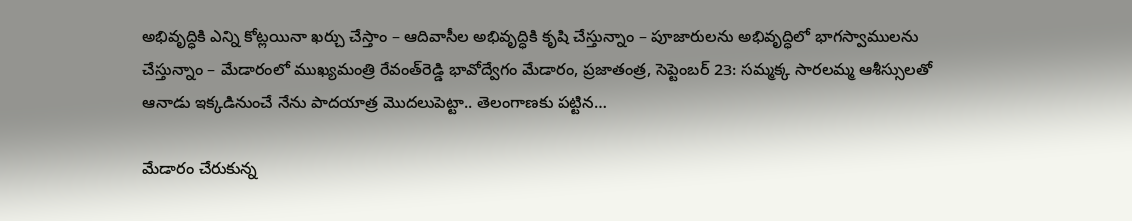అభివృద్ధికి ఎన్ని కోట్లయినా ఖర్చు చేస్తాం – ఆదివాసీల అభివృద్ధికి కృషి చేస్తున్నాం – పూజారులను అభివృద్ధిలో భాగస్వాములను చేస్తున్నాం – మేడారంలో ముఖ్యమంత్రి రేవంత్‌రెడ్డి భావోద్వేగం మేడారం, ప్రజాతంత్ర, సెప్టెంబర్‌ 23: సమ్మక్క సారలమ్మ ఆశీస్సులతో ఆనాడు ఇక్కడినుంచే నేను పాదయాత్ర మొదలుపెట్టా.. తెలంగాణకు పట్టిన…

మేడారం చేరుకున్న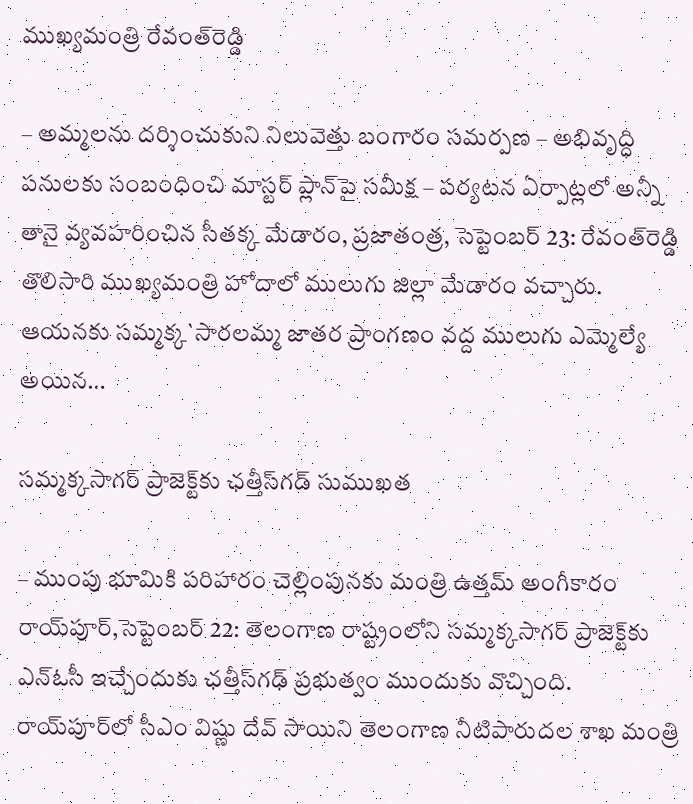ముఖ్యమంత్రి రేవంత్‌రెడ్డి

– అమ్మలను దర్శించుకుని నిలువెత్తు బంగారం సమర్పణ – అభివృద్ధి పనులకు సంబంధించి మాస్టర్‌ ప్లాన్‌పై సమీక్ష – పర్యటన ఏర్పాట్లలో అన్నీ తానై వ్యవహరించిన సీతక్క మేడారం, ప్రజాతంత్ర, సెప్టెంబర్‌ 23: రేవంత్‌రెడ్డి తొలిసారి ముఖ్యమంత్రి హోదాలో ములుగు జిల్లా మేడారం వచ్చారు. ఆయనకు సమ్మక్క`సారలమ్మ జాతర ప్రాంగణం వద్ద ములుగు ఎమ్మెల్యే అయిన…

సమ్మక్కసాగర్‌ ‌ప్రాజెక్ట్‌కు ఛత్తీస్‌గడ్‌ ‌సుముఖత

– ముంపు భూమికి పరిహారం చెల్లింపునకు మంత్రి ఉత్తమ్‌ అం‌గీకారం రాయ్‌పూర్‌,సెప్టెంబర్‌ 22: తెలంగాణ రాష్ట్రంలోని సమ్మక్కసాగర్‌ ‌ప్రాజెక్ట్‌కు ఎన్‌ఓసీ ఇచ్చేందుకు ఛత్తీస్‌గఢ్‌ ‌ప్రభుత్వం ముందుకు వొచ్చింది. రాయ్‌పూర్‌లో సీఎం విష్ణు దేవ్‌ ‌సాయిని తెలంగాణ నీటిపారుదల శాఖ మంత్రి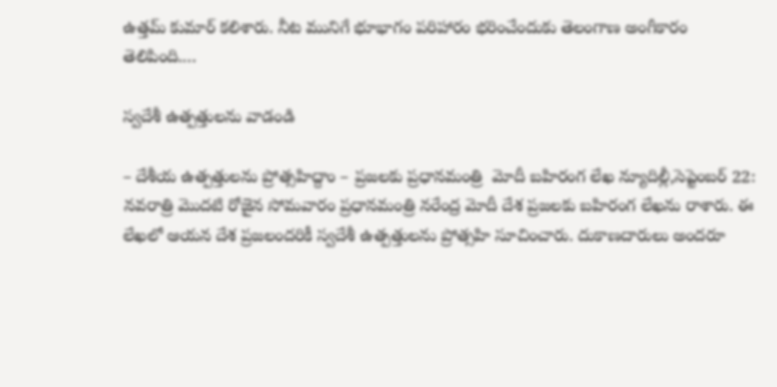ఉత్తమ్‌ ‌కుమార్‌ ‌కలిశారు. నీట మునిగే భూభాగం పరిహారం భరించేందుకు తెలంగాణ అంగీకారం తెలిపింది.…

స్వదేశీ ఉత్పత్తులను వాడండి

– దేశీయ ఉత్పత్తులను ప్రోత్సహిద్దాం – ప్రజలకు ప్రధానమంత్రి  మోదీ బహిరంగ లేఖ న్యూదిల్లీ,సెప్టెంబర్‌ 22: నవరాత్రి మొదటి రోజైన సోమవారం ప్రధానమంత్రి నరేంద్ర మోదీ దేశ ప్రజలకు బహిరంగ లేఖను రాశారు. ఈ లేఖలో ఆయన దేశ ప్రజలందరికీ స్వదేశీ ఉత్పత్తులను ప్రోత్సహి సూచించారు. దుకాణదారులు అందరూ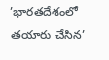’భారతదేశంలో తయారు చేసిన’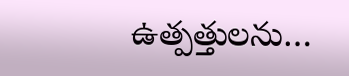ఉత్పత్తులను…